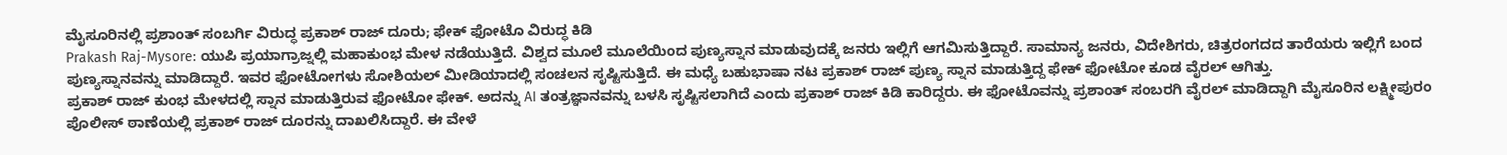ಮೈಸೂರಿನಲ್ಲಿ ಪ್ರಶಾಂತ್ ಸಂಬರ್ಗಿ ವಿರುದ್ಧ ಪ್ರಕಾಶ್ ರಾಜ್ ದೂರು; ಫೇಕ್ ಫೋಟೊ ವಿರುದ್ಧ ಕಿಡಿ
Prakash Raj-Mysore: ಯುಪಿ ಪ್ರಯಾಗ್ರಾಜ್ನಲ್ಲಿ ಮಹಾಕುಂಭ ಮೇಳ ನಡೆಯುತ್ತಿದೆ. ವಿಶ್ವದ ಮೂಲೆ ಮೂಲೆಯಿಂದ ಪುಣ್ಯಸ್ನಾನ ಮಾಡುವುದಕ್ಕೆ ಜನರು ಇಲ್ಲಿಗೆ ಆಗಮಿಸುತ್ತಿದ್ದಾರೆ. ಸಾಮಾನ್ಯ ಜನರು, ವಿದೇಶಿಗರು, ಚಿತ್ರರಂಗದದ ತಾರೆಯರು ಇಲ್ಲಿಗೆ ಬಂದ ಪುಣ್ಯಸ್ನಾನವನ್ನು ಮಾಡಿದ್ದಾರೆ. ಇವರ ಫೋಟೋಗಳು ಸೋಶಿಯಲ್ ಮೀಡಿಯಾದಲ್ಲಿ ಸಂಚಲನ ಸೃಷ್ಟಿಸುತ್ತಿದೆ. ಈ ಮಧ್ಯೆ ಬಹುಭಾಷಾ ನಟ ಪ್ರಕಾಶ್ ರಾಜ್ ಪುಣ್ಯ ಸ್ನಾನ ಮಾಡುತ್ತಿದ್ದ ಫೇಕ್ ಫೋಟೋ ಕೂಡ ವೈರಲ್ ಆಗಿತ್ತು.
ಪ್ರಕಾಶ್ ರಾಜ್ ಕುಂಭ ಮೇಳದಲ್ಲಿ ಸ್ನಾನ ಮಾಡುತ್ತಿರುವ ಫೋಟೋ ಫೇಕ್. ಅದನ್ನು AI ತಂತ್ರಜ್ಞಾನವನ್ನು ಬಳಸಿ ಸೃಷ್ಟಿಸಲಾಗಿದೆ ಎಂದು ಪ್ರಕಾಶ್ ರಾಜ್ ಕಿಡಿ ಕಾರಿದ್ದರು. ಈ ಫೋಟೊವನ್ನು ಪ್ರಶಾಂತ್ ಸಂಬರಗಿ ವೈರಲ್ ಮಾಡಿದ್ದಾಗಿ ಮೈಸೂರಿನ ಲಕ್ಷ್ಮೀಪುರಂ ಪೊಲೀಸ್ ಠಾಣೆಯಲ್ಲಿ ಪ್ರಕಾಶ್ ರಾಜ್ ದೂರನ್ನು ದಾಖಲಿಸಿದ್ದಾರೆ. ಈ ವೇಳೆ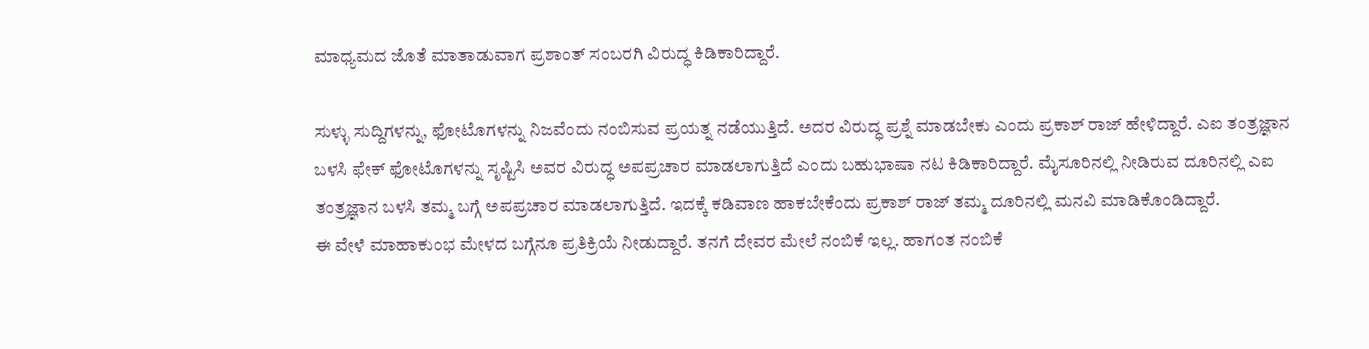ಮಾಧ್ಯಮದ ಜೊತೆ ಮಾತಾಡುವಾಗ ಪ್ರಶಾಂತ್ ಸಂಬರಗಿ ವಿರುದ್ಧ ಕಿಡಿಕಾರಿದ್ದಾರೆ.

ಸುಳ್ಳು ಸುದ್ದಿಗಳನ್ನು, ಫೋಟೊಗಳನ್ನು ನಿಜವೆಂದು ನಂಬಿಸುವ ಪ್ರಯತ್ನ ನಡೆಯುತ್ತಿದೆ. ಅದರ ವಿರುದ್ಧ ಪ್ರಶ್ನೆ ಮಾಡಬೇಕು ಎಂದು ಪ್ರಕಾಶ್ ರಾಜ್ ಹೇಳಿದ್ದಾರೆ. ಎಐ ತಂತ್ರಜ್ಞಾನ ಬಳಸಿ ಫೇಕ್ ಫೋಟೊಗಳನ್ನು ಸೃಷ್ಟಿಸಿ ಅವರ ವಿರುದ್ಧ ಅಪಪ್ರಚಾರ ಮಾಡಲಾಗುತ್ತಿದೆ ಎಂದು ಬಹುಭಾಷಾ ನಟ ಕಿಡಿಕಾರಿದ್ದಾರೆ. ಮೈಸೂರಿನಲ್ಲಿ ನೀಡಿರುವ ದೂರಿನಲ್ಲಿ ಎಐ ತಂತ್ರಜ್ಞಾನ ಬಳಸಿ ತಮ್ಮ ಬಗ್ಗೆ ಅಪಪ್ರಚಾರ ಮಾಡಲಾಗುತ್ತಿದೆ. ಇದಕ್ಕೆ ಕಡಿವಾಣ ಹಾಕಬೇಕೆಂದು ಪ್ರಕಾಶ್ ರಾಜ್ ತಮ್ಮ ದೂರಿನಲ್ಲಿ ಮನವಿ ಮಾಡಿಕೊಂಡಿದ್ದಾರೆ.
ಈ ವೇಳೆ ಮಾಹಾಕುಂಭ ಮೇಳದ ಬಗ್ಗೆನೂ ಪ್ರತಿಕ್ರಿಯೆ ನೀಡುದ್ದಾರೆ. ತನಗೆ ದೇವರ ಮೇಲೆ ನಂಬಿಕೆ ಇಲ್ಲ. ಹಾಗಂತ ನಂಬಿಕೆ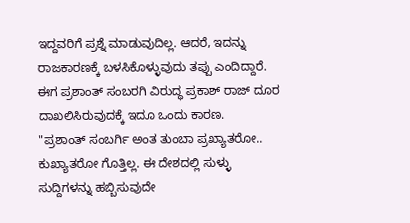ಇದ್ದವರಿಗೆ ಪ್ರಶ್ನೆ ಮಾಡುವುದಿಲ್ಲ. ಆದರೆ, ಇದನ್ನು ರಾಜಕಾರಣಕ್ಕೆ ಬಳಸಿಕೊಳ್ಳುವುದು ತಪ್ಪು ಎಂದಿದ್ದಾರೆ. ಈಗ ಪ್ರಶಾಂತ್ ಸಂಬರಗಿ ವಿರುದ್ಧ ಪ್ರಕಾಶ್ ರಾಜ್ ದೂರ ದಾಖಲಿಸಿರುವುದಕ್ಕೆ ಇದೂ ಒಂದು ಕಾರಣ.
"ಪ್ರಶಾಂತ್ ಸಂಬರ್ಗಿ ಅಂತ ತುಂಬಾ ಪ್ರಖ್ಯಾತರೋ.. ಕುಖ್ಯಾತರೋ ಗೊತ್ತಿಲ್ಲ. ಈ ದೇಶದಲ್ಲಿ ಸುಳ್ಳು ಸುದ್ದಿಗಳನ್ನು ಹಬ್ಬಿಸುವುದೇ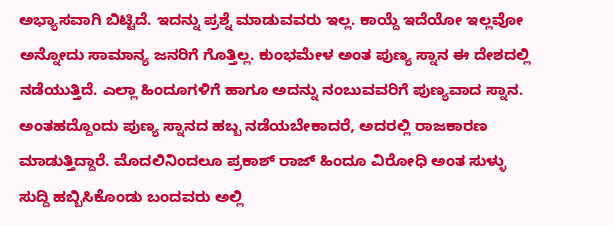ಅಭ್ಯಾಸವಾಗಿ ಬಿಟ್ಟಿದೆ. ಇದನ್ನು ಪ್ರಶ್ನೆ ಮಾಡುವವರು ಇಲ್ಲ. ಕಾಯ್ದೆ ಇದೆಯೋ ಇಲ್ಲವೋ ಅನ್ನೋದು ಸಾಮಾನ್ಯ ಜನರಿಗೆ ಗೊತ್ತಿಲ್ಲ. ಕುಂಭಮೇಳ ಅಂತ ಪುಣ್ಯ ಸ್ನಾನ ಈ ದೇಶದಲ್ಲಿ ನಡೆಯುತ್ತಿದೆ. ಎಲ್ಲಾ ಹಿಂದೂಗಳಿಗೆ ಹಾಗೂ ಅದನ್ನು ನಂಬುವವರಿಗೆ ಪುಣ್ಯವಾದ ಸ್ನಾನ. ಅಂತಹದ್ದೊಂದು ಪುಣ್ಯ ಸ್ನಾನದ ಹಬ್ಬ ನಡೆಯಬೇಕಾದರೆ, ಅದರಲ್ಲಿ ರಾಜಕಾರಣ ಮಾಡುತ್ತಿದ್ದಾರೆ. ಮೊದಲಿನಿಂದಲೂ ಪ್ರಕಾಶ್ ರಾಜ್ ಹಿಂದೂ ವಿರೋಧಿ ಅಂತ ಸುಳ್ಳು ಸುದ್ದಿ ಹಬ್ಬಿಸಿಕೊಂಡು ಬಂದವರು ಅಲ್ಲಿ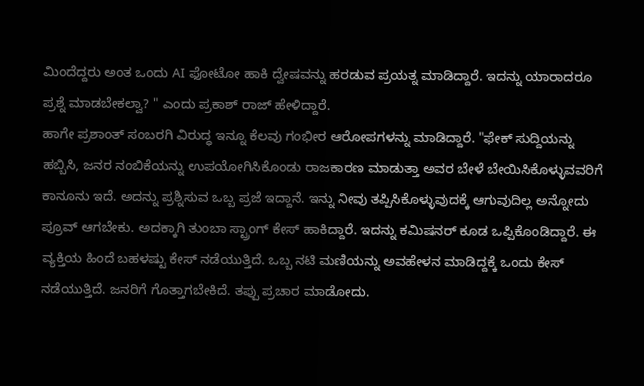ಮಿಂದೆದ್ದರು ಅಂತ ಒಂದು AI ಫೋಟೋ ಹಾಕಿ ದ್ವೇಷವನ್ನು ಹರಡುವ ಪ್ರಯತ್ನ ಮಾಡಿದ್ದಾರೆ. ಇದನ್ನು ಯಾರಾದರೂ ಪ್ರಶ್ನೆ ಮಾಡಬೇಕಲ್ವಾ? " ಎಂದು ಪ್ರಕಾಶ್ ರಾಜ್ ಹೇಳಿದ್ದಾರೆ.
ಹಾಗೇ ಪ್ರಶಾಂತ್ ಸಂಬರಗಿ ವಿರುದ್ಧ ಇನ್ನೂ ಕೆಲವು ಗಂಭೀರ ಆರೋಪಗಳನ್ನು ಮಾಡಿದ್ದಾರೆ. "ಫೇಕ್ ಸುದ್ದಿಯನ್ನು ಹಬ್ಬಿಸಿ, ಜನರ ನಂಬಿಕೆಯನ್ನು ಉಪಯೋಗಿಸಿಕೊಂಡು ರಾಜಕಾರಣ ಮಾಡುತ್ತಾ ಅವರ ಬೇಳೆ ಬೇಯಿಸಿಕೊಳ್ಳುವವರಿಗೆ ಕಾನೂನು ಇದೆ. ಅದನ್ನು ಪ್ರಶ್ನಿಸುವ ಒಬ್ಬ ಪ್ರಜೆ ಇದ್ದಾನೆ. ಇನ್ನು ನೀವು ತಪ್ಪಿಸಿಕೊಳ್ಳುವುದಕ್ಕೆ ಆಗುವುದಿಲ್ಲ ಅನ್ನೋದು ಪ್ರೂವ್ ಆಗಬೇಕು. ಅದಕ್ಕಾಗಿ ತುಂಬಾ ಸ್ಟ್ರಾಂಗ್ ಕೇಸ್ ಹಾಕಿದ್ದಾರೆ. ಇದನ್ನು ಕಮಿಷನರ್ ಕೂಡ ಒಪ್ಪಿಕೊಂಡಿದ್ದಾರೆ. ಈ ವ್ಯಕ್ತಿಯ ಹಿಂದೆ ಬಹಳಷ್ಟು ಕೇಸ್ ನಡೆಯುತ್ತಿದೆ. ಒಬ್ಬ ನಟಿ ಮಣಿಯನ್ನು ಅವಹೇಳನ ಮಾಡಿದ್ದಕ್ಕೆ ಒಂದು ಕೇಸ್ ನಡೆಯುತ್ತಿದೆ. ಜನರಿಗೆ ಗೊತ್ತಾಗಬೇಕಿದೆ. ತಪ್ಪು ಪ್ರಚಾರ ಮಾಡೋದು.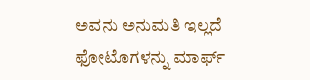ಅವನು ಅನುಮತಿ ಇಲ್ಲದೆ ಫೋಟೊಗಳನ್ನು ಮಾರ್ಫ್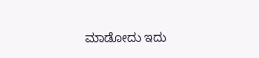ಮಾಡೋದು ಇದು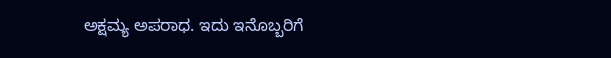ಅಕ್ಷಮ್ಯ ಅಪರಾಧ. ಇದು ಇನೊಬ್ಬರಿಗೆ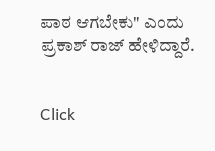ಪಾಠ ಆಗಬೇಕು" ಎಂದು ಪ್ರಕಾಶ್ ರಾಜ್ ಹೇಳಿದ್ದಾರೆ.


Click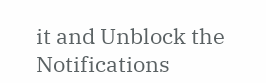it and Unblock the Notifications